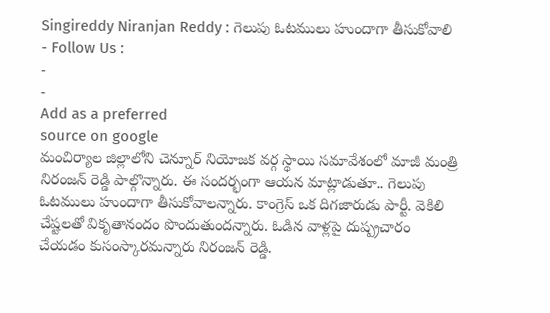Singireddy Niranjan Reddy : గెలుపు ఓటములు హుందాగా తీసుకోవాలి
- Follow Us :
-
-
Add as a preferred
source on google
మంచిర్యాల జిల్లాలోని చెన్నూర్ నియోజక వర్గ స్థాయి సమావేశంలో మాజీ మంత్రి నిరంజన్ రెడ్డి పాల్గొన్నారు. ఈ సందర్భంగా ఆయన మాట్లాడుతూ.. గెలుపు ఓటములు హుందాగా తీసుకోవాలన్నారు. కాంగ్రెస్ ఒక దిగజారుడు పార్టీ. వెకిలి చేష్టలతో వికృతానందం పొందుతుందన్నారు. ఓడిన వాళ్లపై దుష్ప్రచారం చేయడం కుసంస్కారమన్నారు నిరంజన్ రెడ్డి.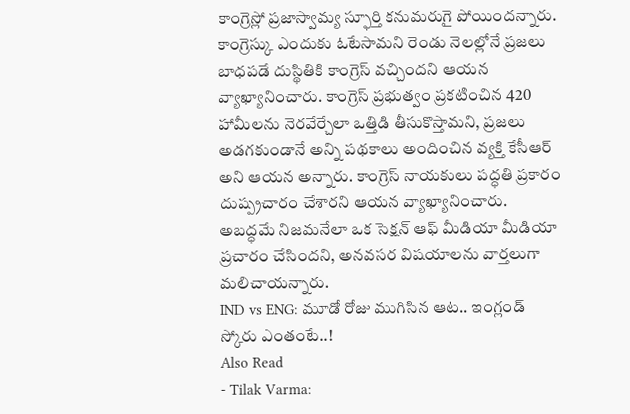కాంగ్రెస్లో ప్రజాస్వామ్య స్ఫూర్తి కనుమరుగై పోయిందన్నారు. కాంగ్రెస్కు ఎందుకు ఓటేసామని రెండు నెలల్లోనే ప్రజలు బాధపడే దుస్థితికి కాంగ్రెస్ వచ్చిందని ఆయన వ్యాఖ్యానించారు. కాంగ్రెస్ ప్రభుత్వం ప్రకటించిన 420 హామీలను నెరవేర్చేలా ఒత్తిడి తీసుకొస్తామని, ప్రజలు అడగకుండానే అన్ని పథకాలు అందించిన వ్యక్తి కేసీఆర్ అని ఆయన అన్నారు. కాంగ్రెస్ నాయకులు పద్ధతి ప్రకారం దుష్ప్రచారం చేశారని ఆయన వ్యాఖ్యానించారు. అబద్ధమే నిజమనేలా ఒక సెక్షన్ ఆఫ్ మీడియా మీడియా ప్రచారం చేసిందని, అనవసర విషయాలను వార్తలుగా మలిచాయన్నారు.
IND vs ENG: మూడో రోజు ముగిసిన ఆట.. ఇంగ్లండ్ స్కోరు ఎంతంటే..!
Also Read
- Tilak Varma: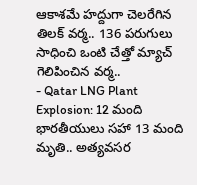ఆకాశమే హద్దుగా చెలరేగిన తిలక్ వర్మ.. 136 పరుగులు సాధించి ఒంటి చేత్తో మ్యాచ్ గెలిపించిన వర్మ..
- Qatar LNG Plant Explosion: 12 మంది భారతీయులు సహా 13 మంది మృతి.. అత్యవసర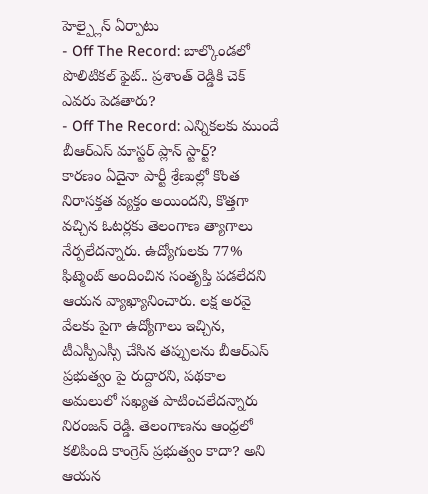హెల్ప్లైన్ ఏర్పాటు
- Off The Record: బాల్కొండలో పొలిటికల్ ఫైట్.. ప్రశాంత్ రెడ్డికి చెక్ ఎవరు పెడతారు?
- Off The Record: ఎన్నికలకు ముందే బీఆర్ఎస్ మాస్టర్ ప్లాన్ స్టార్ట్?
కారణం ఏదైనా పార్టీ శ్రేణుల్లో కొంత నిరాసక్తత వ్యక్తం అయిందని, కొత్తగా వచ్చిన ఓటర్లకు తెలంగాణ త్యాగాలు నేర్పలేదన్నారు. ఉద్యోగులకు 77% ఫిట్మెంట్ అందించిన సంతృప్తి పడలేదని ఆయన వ్యాఖ్యానించారు. లక్ష అరవై వేలకు పైగా ఉద్యోగాలు ఇచ్చిన, టీఎస్పీఎస్సీ చేసిన తప్పులను బీఆర్ఎస్ ప్రభుత్వం పై రుద్దారని, పథకాల అమలులో సఖ్యత పాటించలేదన్నారు నిరంజన్ రెడ్డి. తెలంగాణను ఆంధ్రలో కలిపింది కాంగ్రెస్ ప్రభుత్వం కాదా? అని ఆయన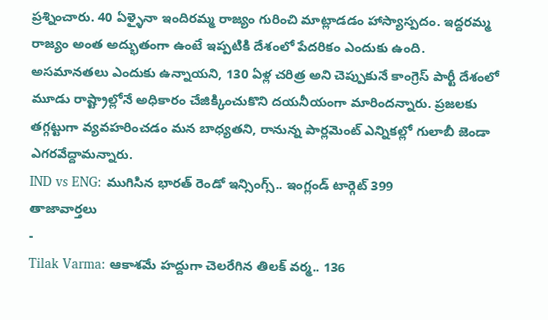ప్రశ్నించారు. 40 ఏళ్ళైనా ఇందిరమ్మ రాజ్యం గురించి మాట్లాడడం హాస్యాస్పదం. ఇద్దరమ్మ రాజ్యం అంత అద్భుతంగా ఉంటే ఇప్పటికి దేశంలో పేదరికం ఎందుకు ఉంది. అసమానతలు ఎందుకు ఉన్నాయని, 130 ఏళ్ల చరిత్ర అని చెప్పుకునే కాంగ్రెస్ పార్టీ దేశంలో మూడు రాష్ట్రాల్లోనే అధికారం చేజిక్కించుకొని దయనీయంగా మారిందన్నారు. ప్రజలకు తగ్గట్టుగా వ్యవహరించడం మన బాధ్యతని, రానున్న పార్లమెంట్ ఎన్నికల్లో గులాబీ జెండా ఎగరవేద్దామన్నారు.
IND vs ENG: ముగిసిన భారత్ రెండో ఇన్సింగ్స్.. ఇంగ్లండ్ టార్గెట్ 399
తాజావార్తలు
-
Tilak Varma: ఆకాశమే హద్దుగా చెలరేగిన తిలక్ వర్మ.. 136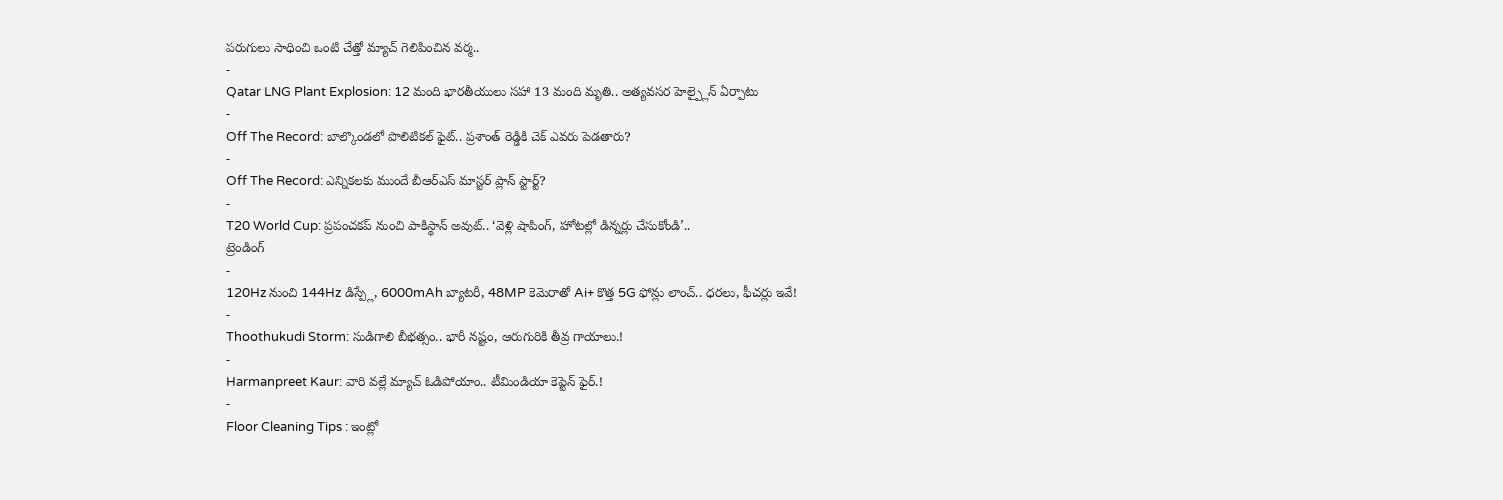పరుగులు సాధించి ఒంటి చేత్తో మ్యాచ్ గెలిపించిన వర్మ..
-
Qatar LNG Plant Explosion: 12 మంది భారతీయులు సహా 13 మంది మృతి.. అత్యవసర హెల్ప్లైన్ ఏర్పాటు
-
Off The Record: బాల్కొండలో పొలిటికల్ ఫైట్.. ప్రశాంత్ రెడ్డికి చెక్ ఎవరు పెడతారు?
-
Off The Record: ఎన్నికలకు ముందే బీఆర్ఎస్ మాస్టర్ ప్లాన్ స్టార్ట్?
-
T20 World Cup: ప్రపంచకప్ నుంచి పాకిస్థాన్ అవుట్.. ‘వెళ్లి షాపింగ్, హోటల్లో డిన్నర్లు చేసుకోండి’..
ట్రెండింగ్
-
120Hz నుంచి 144Hz డిస్ప్లే, 6000mAh బ్యాటరీ, 48MP కెమెరాతో Ai+ కొత్త 5G ఫోన్లు లాంచ్.. ధరలు, ఫీచర్లు ఇవే!
-
Thoothukudi Storm: సుడిగాలి బీభత్సం.. భారీ నష్టం, ఆరుగురికి తీవ్ర గాయాలు.!
-
Harmanpreet Kaur: వారి వల్లే మ్యాచ్ ఓడిపోయాం.. టీమిండియా కెప్టెన్ ఫైర్.!
-
Floor Cleaning Tips : ఇంట్లో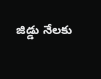జిడ్డు నేలకు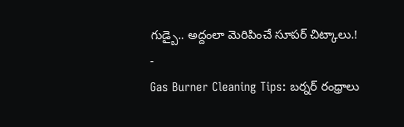గుడ్బై.. అద్దంలా మెరిపించే సూపర్ చిట్కాలు.!
-
Gas Burner Cleaning Tips: బర్నర్ రంధ్రాలు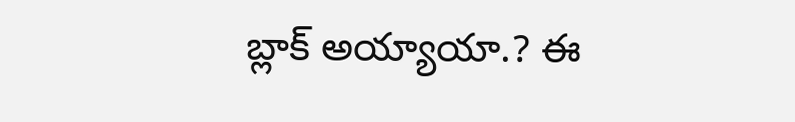బ్లాక్ అయ్యాయా.? ఈ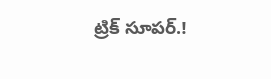ట్రిక్ సూపర్.!